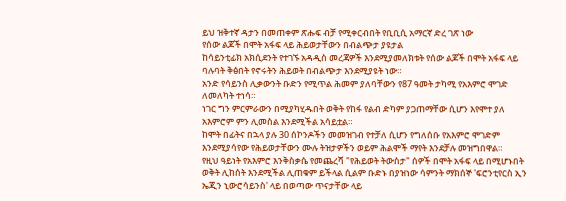ይህ ዝቅተኛ ዳታን በመጠቀም ጽሑፍ ብቻ የሚቀርብበት የቢቢሲ አማርኛ ድረ ገጽ ነው
የሰው ልጆች በሞት አፋፍ ላይ ሕይወታቸውን በብልጭታ ያዩታል
ከሳይንቲፊክ አክሲደንት የተገኙ አዳዲስ መረጃዎች እንደሚያመለክቱት የሰው ልጆች በሞት አፋፍ ላይ ባሉባት ቅፅበት የኖሩትን ሕይወት በብልጭታ እንደሚያዩት ነው።
አንድ የሳይንስ ሊቃውንት ቡድን የሚጥል ሕመም ያለባቸውን የ87 ዓመት ታካሚ የአእምሮ ሞገድ ለመለካት ተነሳ።
ነገር ግን ምርምራውን በሚያካሂዱበት ወቅት የከፋ የልብ ድካም ያጋጠማቸው ሲሆን እየሞተ ያለ አእምሮም ምን ሊመስል እንደሚችል አሳይቷል።
ከሞት በፊትና በኋላ ያሉ 30 ሰኮንዶችን መመዝገብ የተቻለ ሲሆን የግለሰቡ የአእምሮ ሞገድም እንደሚያሳየው የሕይወታቸውን ሙሉ ትዝታዎችን ወይም ሕልሞች ማየት እንደቻሉ መዝግበዋል።
የዚህ ዓይነት የአእምሮ እንቅስቃሴ የመጨረሻ "የሕይወት ትውስታ" ሰዎች በሞት አፋፍ ላይ በሚሆኑበት ወቅት ሊከሰት እንደሚችል ሊጠቁም ይችላል ሲልም ቡድኑ በያዝነው ሳምንት ማክሰኞ 'ፍሮንቲየርስ ኢን ኤጂን ኒውሮሳይንስ' ላይ በወጣው ጥናታቸው ላይ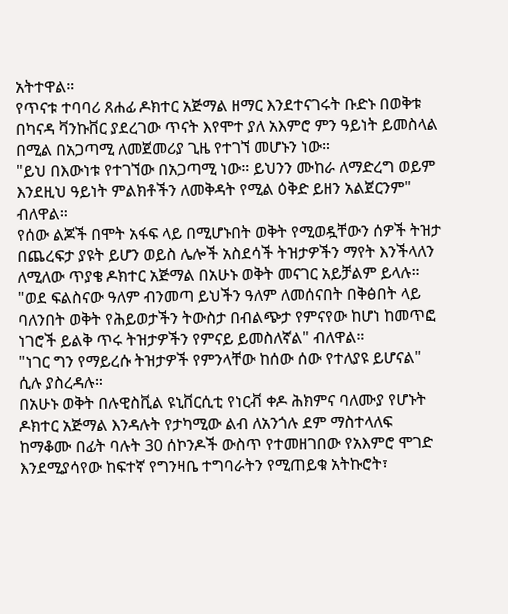አትተዋል።
የጥናቱ ተባባሪ ጸሐፊ ዶክተር አጅማል ዘማር እንደተናገሩት ቡድኑ በወቅቱ በካናዳ ቫንኩቨር ያደረገው ጥናት እየሞተ ያለ አእምሮ ምን ዓይነት ይመስላል በሚል በአጋጣሚ ለመጀመሪያ ጊዜ የተገኘ መሆኑን ነው።
"ይህ በእውነቱ የተገኘው በአጋጣሚ ነው። ይህንን ሙከራ ለማድረግ ወይም እንደዚህ ዓይነት ምልክቶችን ለመቅዳት የሚል ዕቅድ ይዘን አልጀርንም" ብለዋል።
የሰው ልጆች በሞት አፋፍ ላይ በሚሆኑበት ወቅት የሚወዷቸውን ሰዎች ትዝታ በጨረፍታ ያዩት ይሆን ወይስ ሌሎች አስደሳች ትዝታዎችን ማየት እንችላለን ለሚለው ጥያቄ ዶክተር አጅማል በአሁኑ ወቅት መናገር አይቻልም ይላሉ።
"ወደ ፍልስናው ዓለም ብንመጣ ይህችን ዓለም ለመሰናበት በቅፅበት ላይ ባለንበት ወቅት የሕይወታችን ትውስታ በብልጭታ የምናየው ከሆነ ከመጥፎ ነገሮች ይልቅ ጥሩ ትዝታዎችን የምናይ ይመስለኛል" ብለዋል።
"ነገር ግን የማይረሱ ትዝታዎች የምንላቸው ከሰው ሰው የተለያዩ ይሆናል" ሲሉ ያስረዳሉ።
በአሁኑ ወቅት በሉዊስቪል ዩኒቨርሲቲ የነርቭ ቀዶ ሕክምና ባለሙያ የሆኑት ዶክተር አጅማል እንዳሉት የታካሚው ልብ ለአንጎሉ ደም ማስተላለፍ ከማቆሙ በፊት ባሉት 30 ሰኮንዶች ውስጥ የተመዘገበው የአእምሮ ሞገድ እንደሚያሳየው ከፍተኛ የግንዛቤ ተግባራትን የሚጠይቁ አትኩሮት፣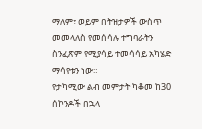ማለም፣ ወይም በትዝታዎች ውስጥ መመላለስ የመሰሳሉ ተግባራትን ስንፈጽም የሚያሳይ ተመሳሳይ አካሄድ ማሳየቱን ነው።
የታካሚው ልብ መምታት ካቆመ ከ30 ሰኮንዶች በኋላ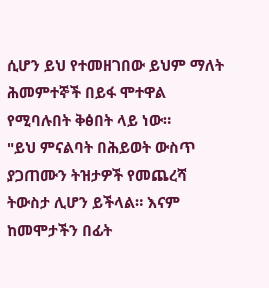ሲሆን ይህ የተመዘገበው ይህም ማለት ሕመምተኞች በይፋ ሞተዋል የሚባሉበት ቅፅበት ላይ ነው።
"ይህ ምናልባት በሕይወት ውስጥ ያጋጠሙን ትዝታዎች የመጨረሻ ትውስታ ሊሆን ይችላል። እናም ከመሞታችን በፊት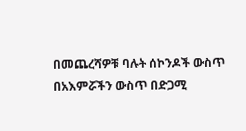በመጨረሻዎቹ ባሉት ሰኮንዶች ውስጥ በአእምሯችን ውስጥ በድጋሚ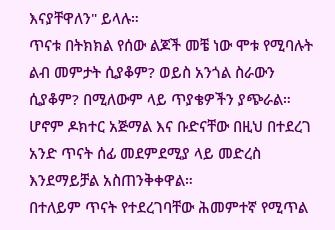እናያቸዋለን" ይላሉ።
ጥናቱ በትክክል የሰው ልጆች መቼ ነው ሞቱ የሚባሉት ልብ መምታት ሲያቆም? ወይስ አንጎል ስራውን ሲያቆም? በሚለውም ላይ ጥያቄዎችን ያጭራል።
ሆኖም ዶክተር አጅማል እና ቡድናቸው በዚህ በተደረገ አንድ ጥናት ሰፊ መደምደሚያ ላይ መድረስ እንደማይቻል አስጠንቅቀዋል።
በተለይም ጥናት የተደረገባቸው ሕመምተኛ የሚጥል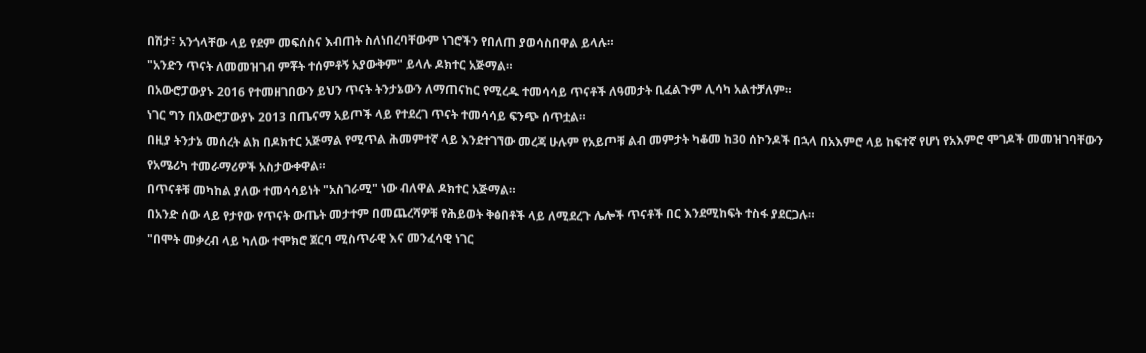በሽታ፣ አንጎላቸው ላይ የደም መፍሰስና እብጠት ስለነበረባቸውም ነገሮችን የበለጠ ያወሳስበዋል ይላሉ።
"አንድን ጥናት ለመመዝገብ ምቾት ተሰምቶኝ አያውቅም" ይላሉ ዶክተር አጅማል።
በአውሮፓውያኑ 2016 የተመዘገበውን ይህን ጥናት ትንታኔውን ለማጠናከር የሚረዱ ተመሳሳይ ጥናቶች ለዓመታት ቢፈልጉም ሊሳካ አልተቻለም።
ነገር ግን በአውሮፓውያኑ 2013 በጤናማ አይጦች ላይ የተደረገ ጥናት ተመሳሳይ ፍንጭ ሰጥቷል።
በዚያ ትንታኔ መሰረት ልክ በዶክተር አጅማል የሚጥል ሕመምተኛ ላይ እንደተገኘው መረጃ ሁሉም የአይጦቹ ልብ መምታት ካቆመ ከ30 ሰኮንዶች በኋላ በአእምሮ ላይ ከፍተኛ የሆነ የአእምሮ ሞገዶች መመዝገባቸውን የአሜሪካ ተመራማሪዎች አስታውቀዋል።
በጥናቶቹ መካከል ያለው ተመሳሳይነት "አስገራሚ" ነው ብለዋል ዶክተር አጅማል።
በአንድ ሰው ላይ የታየው የጥናት ውጤት መታተም በመጨረሻዎቹ የሕይወት ቅፅበቶች ላይ ለሚደረጉ ሌሎች ጥናቶች በር እንደሚከፍት ተስፋ ያደርጋሉ።
"በሞት መቃረብ ላይ ካለው ተሞክሮ ጀርባ ሚስጥራዊ እና መንፈሳዊ ነገር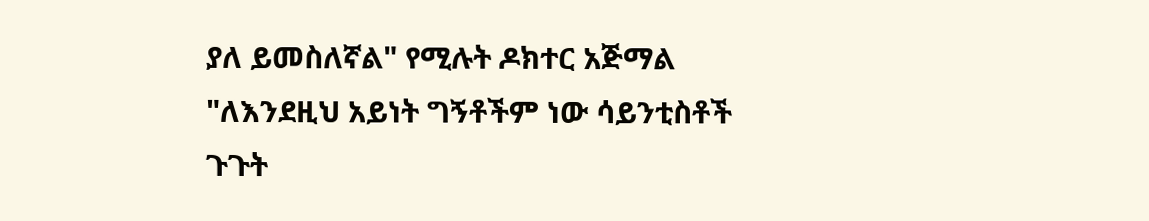ያለ ይመስለኛል" የሚሉት ዶክተር አጅማል "ለእንደዚህ አይነት ግኝቶችም ነው ሳይንቲስቶች ጉጉት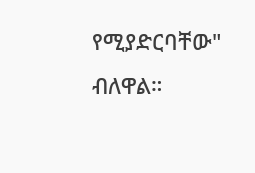የሚያድርባቸው" ብለዋል።